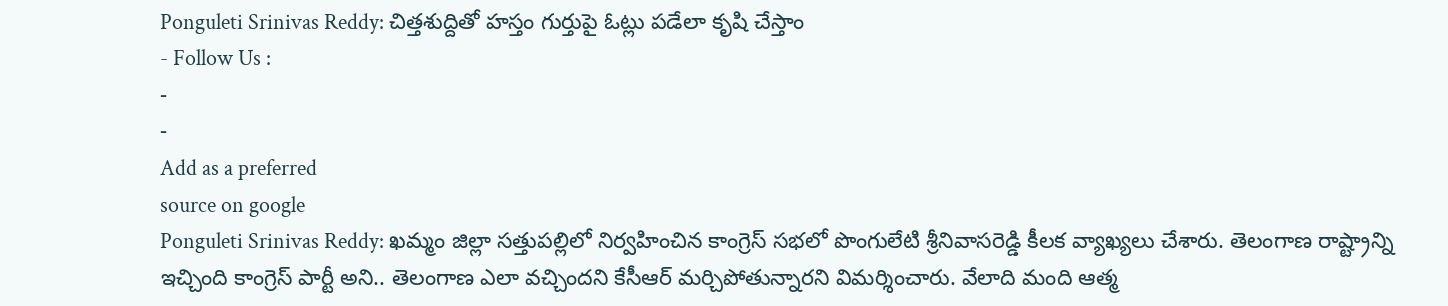Ponguleti Srinivas Reddy: చిత్తశుద్దితో హస్తం గుర్తుపై ఓట్లు పడేలా కృషి చేస్తాం
- Follow Us :
-
-
Add as a preferred
source on google
Ponguleti Srinivas Reddy: ఖమ్మం జిల్లా సత్తుపల్లిలో నిర్వహించిన కాంగ్రెస్ సభలో పొంగులేటి శ్రీనివాసరెడ్డి కీలక వ్యాఖ్యలు చేశారు. తెలంగాణ రాష్ట్రాన్ని ఇచ్చింది కాంగ్రెస్ పార్టీ అని.. తెలంగాణ ఎలా వచ్చిందని కేసీఆర్ మర్చిపోతున్నారని విమర్శించారు. వేలాది మంది ఆత్మ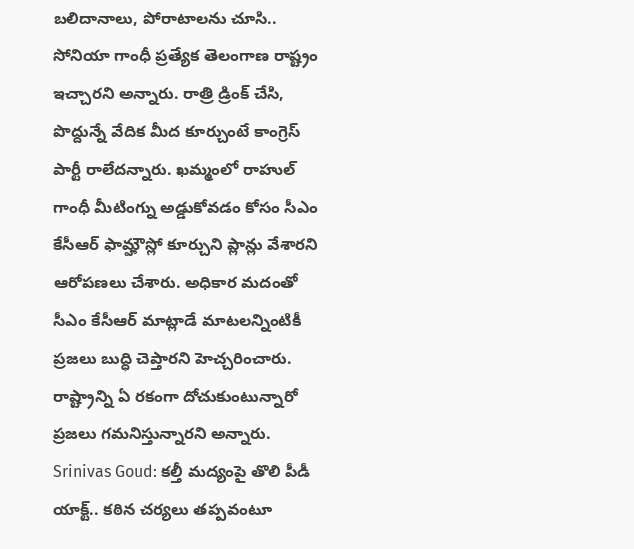బలిదానాలు, పోరాటాలను చూసి.. సోనియా గాంధీ ప్రత్యేక తెలంగాణ రాష్ట్రం ఇచ్చారని అన్నారు. రాత్రి డ్రింక్ చేసి, పొద్దున్నే వేదిక మీద కూర్చుంటే కాంగ్రెస్ పార్టీ రాలేదన్నారు. ఖమ్మంలో రాహుల్ గాంధీ మీటింగ్ను అడ్డుకోవడం కోసం సీఎం కేసీఆర్ ఫామ్హౌస్లో కూర్చుని ప్లాన్లు వేశారని ఆరోపణలు చేశారు. అధికార మదంతో సీఎం కేసీఆర్ మాట్లాడే మాటలన్నింటికీ ప్రజలు బుద్ధి చెప్తారని హెచ్చరించారు. రాష్ట్రాన్ని ఏ రకంగా దోచుకుంటున్నారో ప్రజలు గమనిస్తున్నారని అన్నారు.
Srinivas Goud: కల్తీ మద్యంపై తొలి పీడీ యాక్ట్.. కఠిన చర్యలు తప్పవంటూ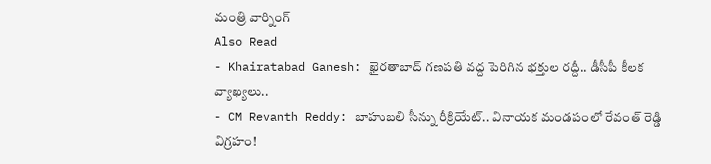మంత్రి వార్నింగ్
Also Read
- Khairatabad Ganesh: ఖైరతాబాద్ గణపతి వద్ద పెరిగిన భక్తుల రద్దీ.. డీసీపీ కీలక వ్యాఖ్యలు..
- CM Revanth Reddy: బాహుబలి సీన్ను రీక్రియేట్.. వినాయక మండపంలో రేవంత్ రెడ్డి విగ్రహం!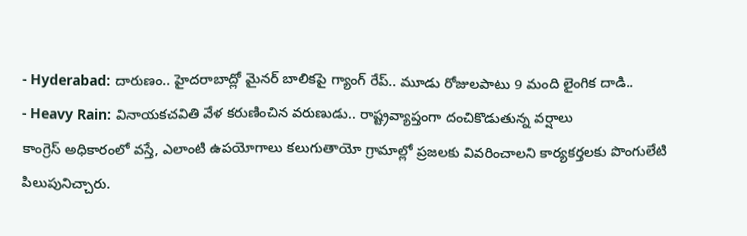- Hyderabad: దారుణం.. హైదరాబాద్లో మైనర్ బాలికపై గ్యాంగ్ రేప్.. మూడు రోజులపాటు 9 మంది లైంగిక దాడి..
- Heavy Rain: వినాయకచవితి వేళ కరుణించిన వరుణుడు.. రాష్ట్రవ్యాప్తంగా దంచికొడుతున్న వర్షాలు
కాంగ్రెస్ అధికారంలో వస్తే, ఎలాంటి ఉపయోగాలు కలుగుతాయో గ్రామాల్లో ప్రజలకు వివరించాలని కార్యకర్తలకు పొంగులేటి పిలుపునిచ్చారు.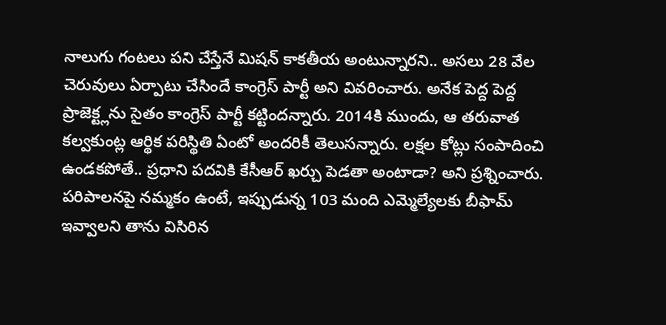నాలుగు గంటలు పని చేస్తేనే మిషన్ కాకతీయ అంటున్నారని.. అసలు 28 వేల చెరువులు ఏర్పాటు చేసిందే కాంగ్రెస్ పార్టీ అని వివరించారు. అనేక పెద్ద పెద్ద ప్రాజెక్ట్లను సైతం కాంగ్రెస్ పార్టీ కట్టిందన్నారు. 2014కి ముందు, ఆ తరువాత కల్వకుంట్ల ఆర్థిక పరిస్థితి ఏంటో అందరికీ తెలుసన్నారు. లక్షల కోట్లు సంపాదించి ఉండకపోతే.. ప్రధాని పదవికి కేసీఆర్ ఖర్చు పెడతా అంటాడా? అని ప్రశ్నించారు. పరిపాలనపై నమ్మకం ఉంటే, ఇప్పుడున్న 103 మంది ఎమ్మెల్యేలకు బీఫామ్ ఇవ్వాలని తాను విసిరిన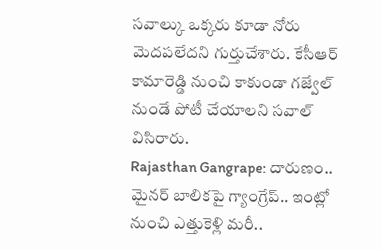సవాల్కు ఒక్కరు కూడా నోరు మెదపలేదని గుర్తుచేశారు. కేసీఆర్ కామారెడ్డి నుంచి కాకుండా గజ్వేల్ నుండే పోటీ చేయాలని సవాల్ విసిరారు.
Rajasthan Gangrape: దారుణం.. మైనర్ బాలికపై గ్యాంగ్రేప్.. ఇంట్లో నుంచి ఎత్తుకెళ్లి మరీ..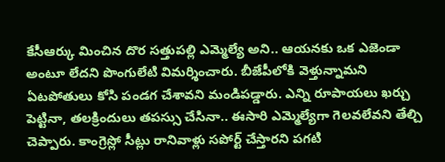కేసీఆర్కు మించిన దొర సత్తుపల్లి ఎమ్మెల్యే అని.. ఆయనకు ఒక ఎజెండా అంటూ లేదని పొంగులేటి విమర్శించారు. బీజేపీలోకి వెళ్తున్నామని ఏటపోతులు కోసి పండగ చేశావని మండిపడ్డారు. ఎన్ని రూపాయలు ఖర్చు పెట్టినా, తలక్రిందులు తపస్సు చేసినా.. ఈసారి ఎమ్మెల్యేగా గెలవలేవని తేల్చి చెప్పారు. కాంగ్రెస్లో సీట్లు రానివాళ్లు సపోర్ట్ చేస్తారని పగటి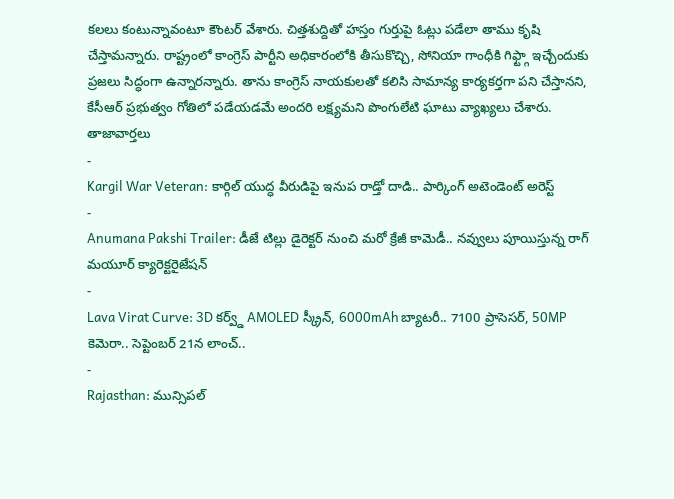కలలు కంటున్నావంటూ కౌంటర్ వేశారు. చిత్తశుద్దితో హస్తం గుర్తుపై ఓట్లు పడేలా తాము కృషి చేస్తామన్నారు. రాష్ట్రంలో కాంగ్రెస్ పార్టీని అధికారంలోకి తీసుకొచ్చి, సోనియా గాంధీకి గిఫ్ట్గా ఇచ్చేందుకు ప్రజలు సిద్ధంగా ఉన్నారన్నారు. తాను కాంగ్రెస్ నాయకులతో కలిసి సామాన్య కార్యకర్తగా పని చేస్తానని, కేసీఆర్ ప్రభుత్వం గోతిలో పడేయడమే అందరి లక్ష్యమని పొంగులేటి ఘాటు వ్యాఖ్యలు చేశారు.
తాజావార్తలు
-
Kargil War Veteran: కార్గిల్ యుద్ధ వీరుడిపై ఇనుప రాడ్తో దాడి.. పార్కింగ్ అటెండెంట్ అరెస్ట్
-
Anumana Pakshi Trailer: డీజే టిల్లు డైరెక్టర్ నుంచి మరో క్రేజీ కామెడీ.. నవ్వులు పూయిస్తున్న రాగ్ మయూర్ క్యారెక్టరైజేషన్
-
Lava Virat Curve: 3D కర్వ్డ్ AMOLED స్క్రీన్, 6000mAh బ్యాటరీ.. 7100 ప్రాసెసర్, 50MP కెమెరా.. సెప్టెంబర్ 21న లాంచ్..
-
Rajasthan: మున్సిపల్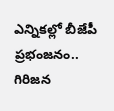ఎన్నికల్లో బీజేపీ ప్రభంజనం.. గిరిజన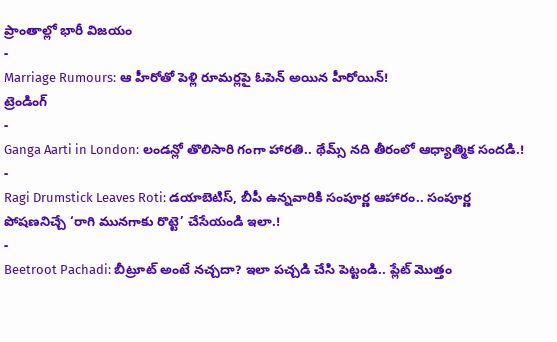ప్రాంతాల్లో భారీ విజయం
-
Marriage Rumours: ఆ హీరోతో పెళ్లి రూమర్లపై ఓపెన్ అయిన హీరోయిన్!
ట్రెండింగ్
-
Ganga Aarti in London: లండన్లో తొలిసారి గంగా హారతి.. థేమ్స్ నది తీరంలో ఆధ్యాత్మిక సందడి.!
-
Ragi Drumstick Leaves Roti: డయాబెటిస్, బీపీ ఉన్నవారికి సంపూర్ణ ఆహారం.. సంపూర్ణ పోషణనిచ్చే ‘రాగి మునగాకు రొట్టె’ చేసేయండి ఇలా.!
-
Beetroot Pachadi: బీట్రూట్ అంటే నచ్చదా? ఇలా పచ్చడి చేసి పెట్టండి.. ప్లేట్ మొత్తం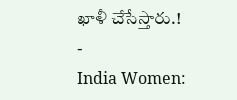ఖాళీ చేసేస్తారు.!
-
India Women: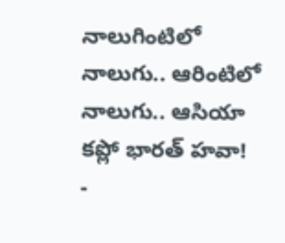నాలుగింటిలో నాలుగు.. ఆరింటిలో నాలుగు.. ఆసియా కప్లో భారత్ హవా!
-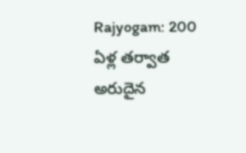Rajyogam: 200 ఏళ్ల తర్వాత అరుదైన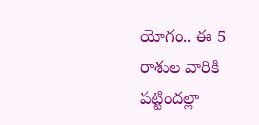యోగం.. ఈ 5 రాశుల వారికి పట్టిందల్లా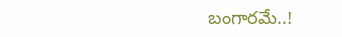బంగారమే..!